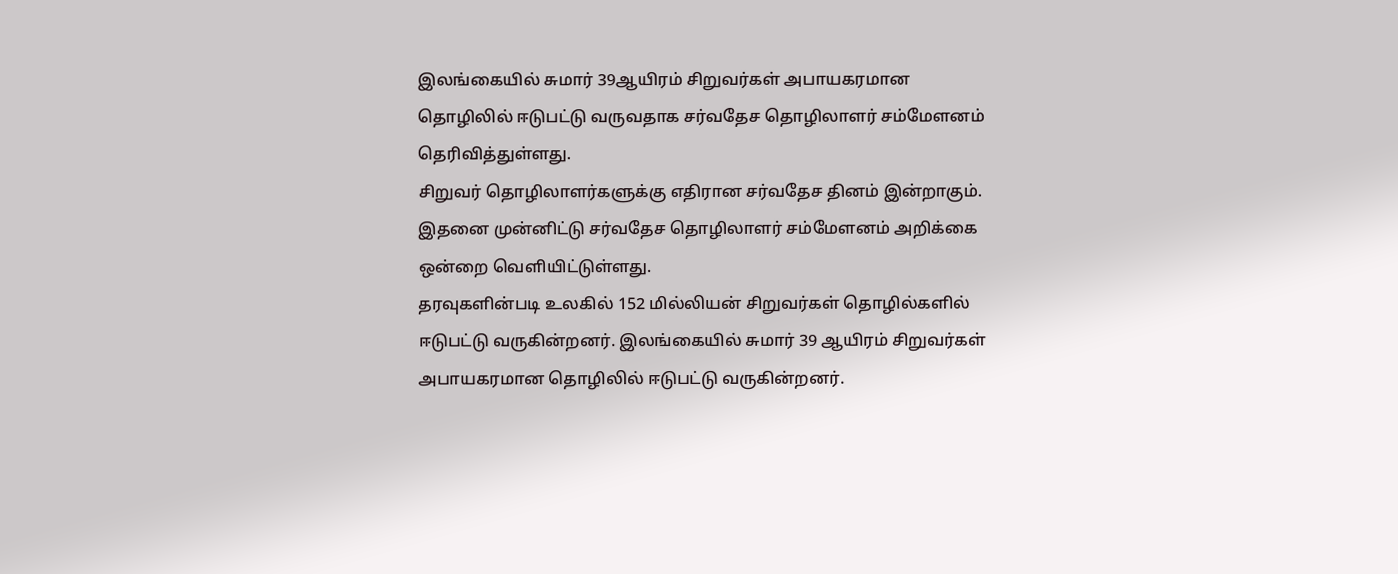இலங்கையில் சுமார் 39ஆயிரம் சிறுவர்கள் அபாயகரமான தொழிலில் ஈடுபட்டு வருவதாக சர்வதேச தொழிலாளர் சம்மேளனம் தெரிவித்துள்ளது.
சிறுவர் தொழிலாளர்களுக்கு எதிரான சர்வதேச தினம் இன்றாகும். இதனை முன்னிட்டு சர்வதேச தொழிலாளர் சம்மேளனம் அறிக்கை ஒன்றை வெளியிட்டுள்ளது.
தரவுகளின்படி உலகில் 152 மில்லியன் சிறுவர்கள் தொழில்களில் ஈடுபட்டு வருகின்றனர். இலங்கையில் சுமார் 39 ஆயிரம் சிறுவர்கள் அபாயகரமான தொழிலில் ஈடுபட்டு வருகின்றனர்.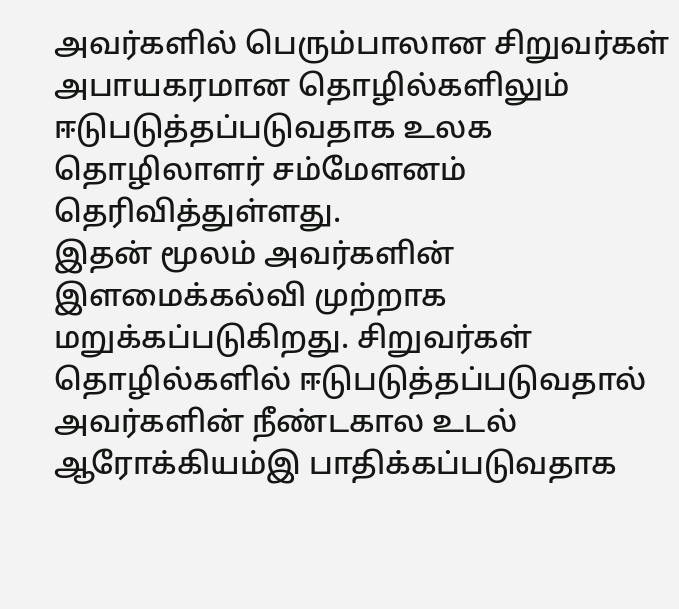அவர்களில் பெரும்பாலான சிறுவர்கள் அபாயகரமான தொழில்களிலும் ஈடுபடுத்தப்படுவதாக உலக தொழிலாளர் சம்மேளனம் தெரிவித்துள்ளது.
இதன் மூலம் அவர்களின் இளமைக்கல்வி முற்றாக மறுக்கப்படுகிறது. சிறுவர்கள் தொழில்களில் ஈடுபடுத்தப்படுவதால் அவர்களின் நீண்டகால உடல் ஆரோக்கியம்இ பாதிக்கப்படுவதாக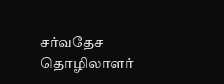சர்வதேச தொழிலாளர்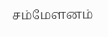சம்மேளனம்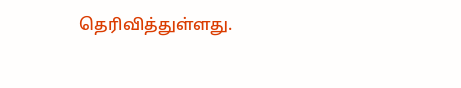தெரிவித்துள்ளது.